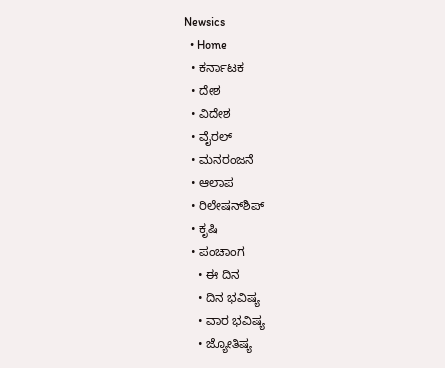Newsics
  • Home
  • ಕರ್ನಾಟಕ
  • ದೇಶ
  • ವಿದೇಶ
  • ವೈರಲ್
  • ಮನರಂಜನೆ
  • ಆಲಾಪ
  • ರಿಲೇಷನ್‌ಶಿಪ್
  • ಕೃಷಿ
  • ಪಂಚಾಂಗ
    • ಈ ದಿನ
    • ದಿನ ಭವಿಷ್ಯ
    • ವಾರ ಭವಿಷ್ಯ
    • ಜ್ಯೋತಿಷ್ಯ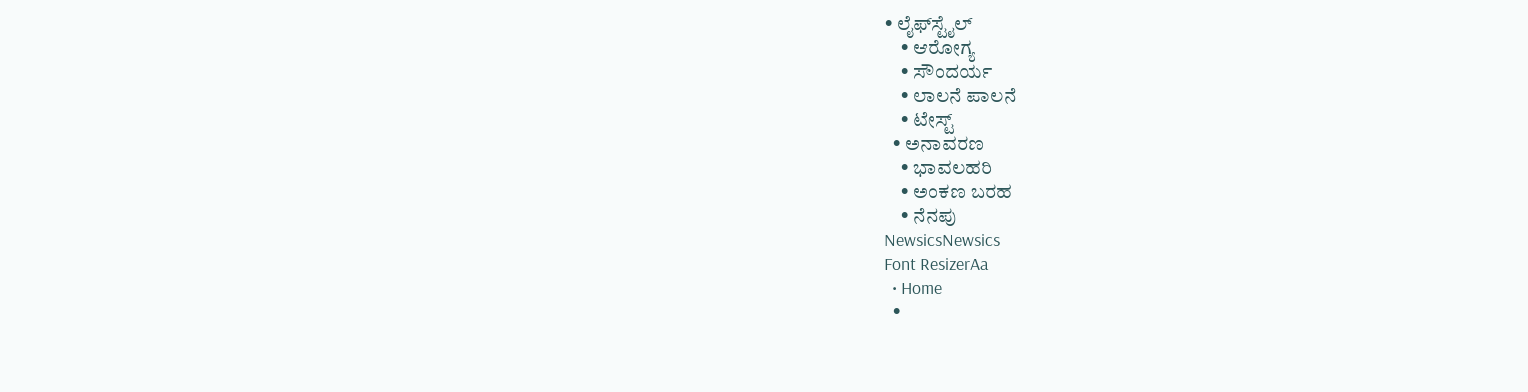• ಲೈಫ್‌ಸ್ಟೈಲ್
    • ಆರೋಗ್ಯ
    • ಸೌಂದರ್ಯ
    • ಲಾಲನೆ ಪಾಲನೆ
    • ಟೇಸ್ಟ್
  • ಅನಾವರಣ
    • ಭಾವಲಹರಿ
    • ಅಂಕಣ ಬರಹ
    • ನೆನಪು
NewsicsNewsics
Font ResizerAa
  • Home
  •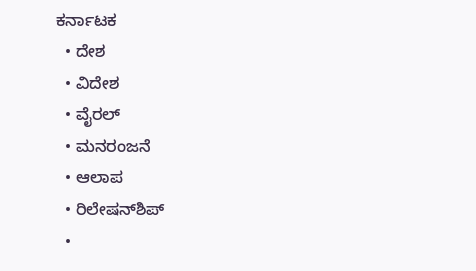ಕರ್ನಾಟಕ
  • ದೇಶ
  • ವಿದೇಶ
  • ವೈರಲ್
  • ಮನರಂಜನೆ
  • ಆಲಾಪ
  • ರಿಲೇಷನ್‌ಶಿಪ್
  •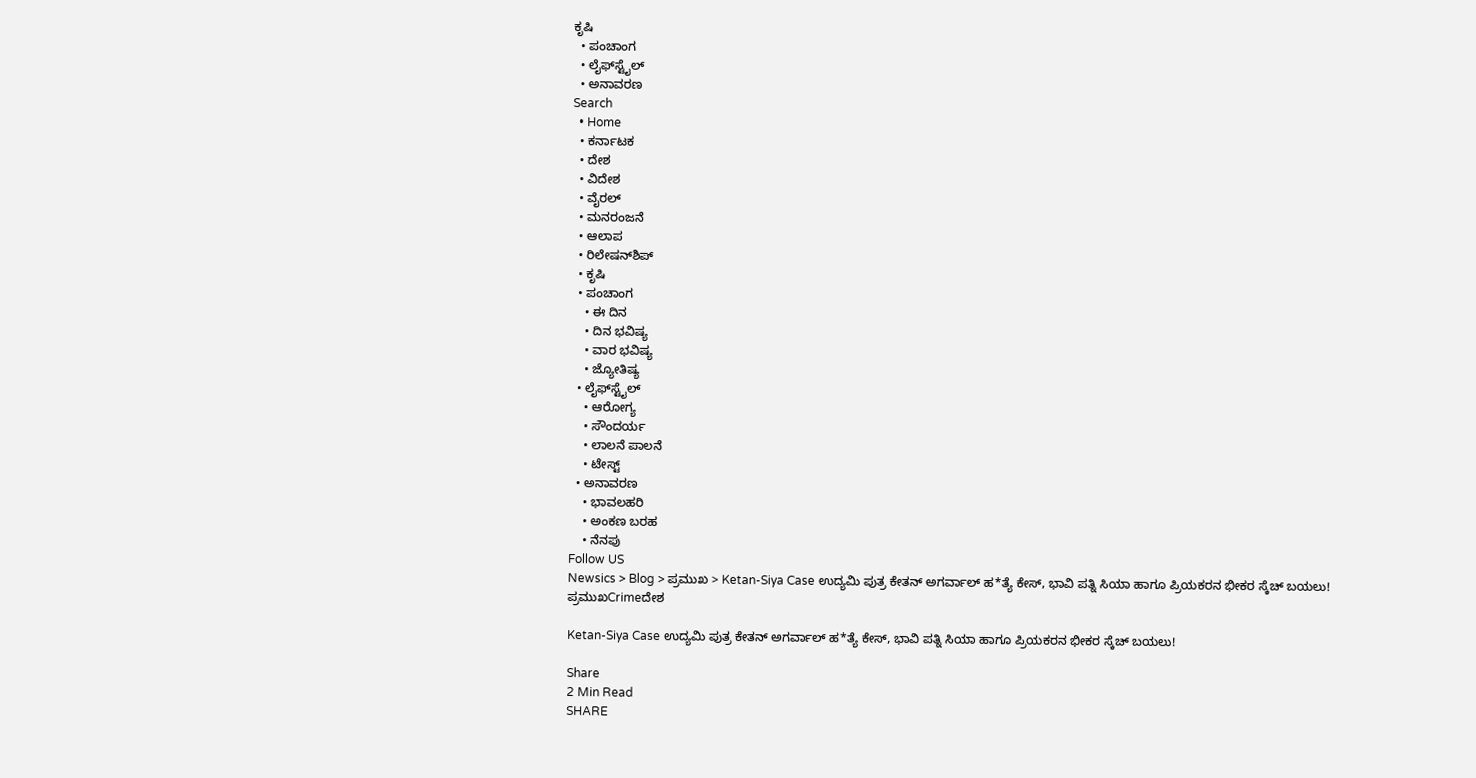ಕೃಷಿ
  • ಪಂಚಾಂಗ
  • ಲೈಫ್‌ಸ್ಟೈಲ್
  • ಅನಾವರಣ
Search
  • Home
  • ಕರ್ನಾಟಕ
  • ದೇಶ
  • ವಿದೇಶ
  • ವೈರಲ್
  • ಮನರಂಜನೆ
  • ಆಲಾಪ
  • ರಿಲೇಷನ್‌ಶಿಪ್
  • ಕೃಷಿ
  • ಪಂಚಾಂಗ
    • ಈ ದಿನ
    • ದಿನ ಭವಿಷ್ಯ
    • ವಾರ ಭವಿಷ್ಯ
    • ಜ್ಯೋತಿಷ್ಯ
  • ಲೈಫ್‌ಸ್ಟೈಲ್
    • ಆರೋಗ್ಯ
    • ಸೌಂದರ್ಯ
    • ಲಾಲನೆ ಪಾಲನೆ
    • ಟೇಸ್ಟ್
  • ಅನಾವರಣ
    • ಭಾವಲಹರಿ
    • ಅಂಕಣ ಬರಹ
    • ನೆನಪು
Follow US
Newsics > Blog > ಪ್ರಮುಖ > Ketan-Siya Case ಉದ್ಯಮಿ ಪುತ್ರ ಕೇತನ್ ಅಗರ್ವಾಲ್ ಹ*ತ್ಯೆ ಕೇಸ್, ಭಾವಿ ಪತ್ನಿ ಸಿಯಾ ಹಾಗೂ ಪ್ರಿಯಕರನ ಭೀಕರ ಸ್ಕೆಚ್ ಬಯಲು!
ಪ್ರಮುಖCrimeದೇಶ

Ketan-Siya Case ಉದ್ಯಮಿ ಪುತ್ರ ಕೇತನ್ ಅಗರ್ವಾಲ್ ಹ*ತ್ಯೆ ಕೇಸ್, ಭಾವಿ ಪತ್ನಿ ಸಿಯಾ ಹಾಗೂ ಪ್ರಿಯಕರನ ಭೀಕರ ಸ್ಕೆಚ್ ಬಯಲು!

Share
2 Min Read
SHARE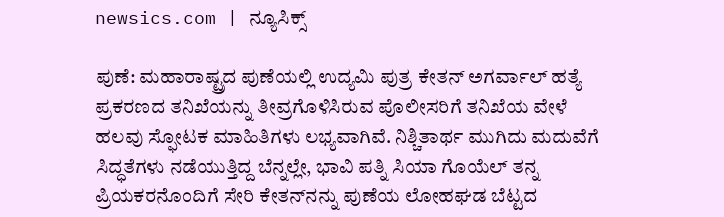newsics.com | ನ್ಯೂಸಿಕ್ಸ್

ಪುಣೆ: ಮಹಾರಾಷ್ಟ್ರದ ಪುಣೆಯಲ್ಲಿ ಉದ್ಯಮಿ ಪುತ್ರ ಕೇತನ್ ಅಗರ್ವಾಲ್ ಹತ್ಯೆ ಪ್ರಕರಣದ ತನಿಖೆಯನ್ನು ತೀವ್ರಗೊಳಿಸಿರುವ ಪೊಲೀಸರಿಗೆ ತನಿಖೆಯ ವೇಳೆ ಹಲವು ಸ್ಫೋಟಕ ಮಾಹಿತಿಗಳು ಲಭ್ಯವಾಗಿವೆ. ನಿಶ್ಚಿತಾರ್ಥ ಮುಗಿದು ಮದುವೆಗೆ ಸಿದ್ಧತೆಗಳು ನಡೆಯುತ್ತಿದ್ದ ಬೆನ್ನಲ್ಲೇ, ಭಾವಿ ಪತ್ನಿ ಸಿಯಾ ಗೊಯೆಲ್ ತನ್ನ ಪ್ರಿಯಕರನೊಂದಿಗೆ ಸೇರಿ ಕೇತನ್‌ನನ್ನು ಪುಣೆಯ ಲೋಹಘಡ ಬೆಟ್ಟದ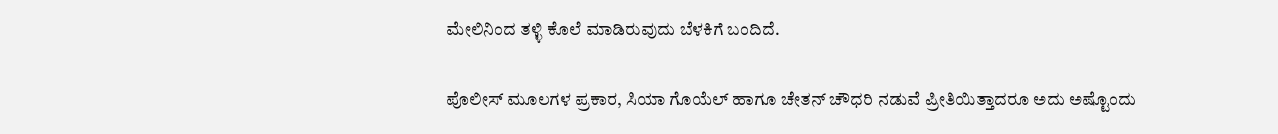ಮೇಲಿನಿಂದ ತಳ್ಳಿ ಕೊಲೆ ಮಾಡಿರುವುದು ಬೆಳಕಿಗೆ ಬಂದಿದೆ.

ಪೊಲೀಸ್ ಮೂಲಗಳ ಪ್ರಕಾರ, ಸಿಯಾ ಗೊಯೆಲ್ ಹಾಗೂ ಚೇತನ್ ಚೌಧರಿ ನಡುವೆ ಪ್ರೀತಿಯಿತ್ತಾದರೂ ಅದು ಅಷ್ಟೊಂದು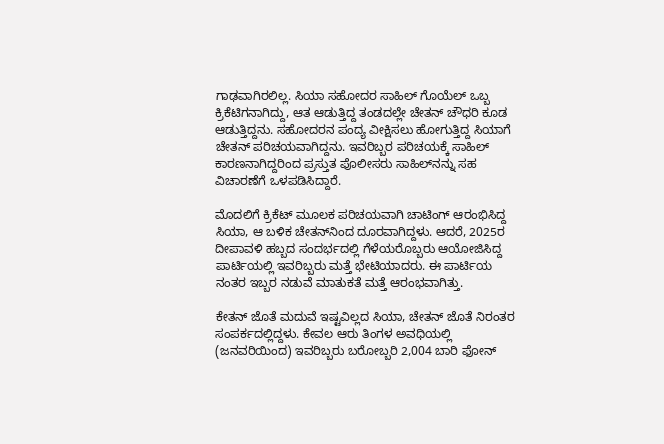ಗಾಢವಾಗಿರಲಿಲ್ಲ. ಸಿಯಾ ಸಹೋದರ ಸಾಹಿಲ್ ಗೊಯೆಲ್ ಒಬ್ಬ ಕ್ರಿಕೆಟಿಗನಾಗಿದ್ದು, ಆತ ಆಡುತ್ತಿದ್ದ ತಂಡದಲ್ಲೇ ಚೇತನ್ ಚೌಧರಿ ಕೂಡ ಆಡುತ್ತಿದ್ದನು. ಸಹೋದರನ ಪಂದ್ಯ ವೀಕ್ಷಿಸಲು ಹೋಗುತ್ತಿದ್ದ ಸಿಯಾಗೆ ಚೇತನ್ ಪರಿಚಯವಾಗಿದ್ದನು. ಇವರಿಬ್ಬರ ಪರಿಚಯಕ್ಕೆ ಸಾಹಿಲ್ ಕಾರಣನಾಗಿದ್ದರಿಂದ ಪ್ರಸ್ತುತ ಪೊಲೀಸರು ಸಾಹಿಲ್‌ನನ್ನು ಸಹ ವಿಚಾರಣೆಗೆ ಒಳಪಡಿಸಿದ್ದಾರೆ.

ಮೊದಲಿಗೆ ಕ್ರಿಕೆಟ್ ಮೂಲಕ ಪರಿಚಯವಾಗಿ ಚಾಟಿಂಗ್ ಆರಂಭಿಸಿದ್ದ ಸಿಯಾ, ಆ ಬಳಿಕ ಚೇತನ್‌ನಿಂದ ದೂರವಾಗಿದ್ದಳು. ಆದರೆ, 2025ರ ದೀಪಾವಳಿ ಹಬ್ಬದ ಸಂದರ್ಭದಲ್ಲಿ ಗೆಳೆಯರೊಬ್ಬರು ಆಯೋಜಿಸಿದ್ದ ಪಾರ್ಟಿಯಲ್ಲಿ ಇವರಿಬ್ಬರು ಮತ್ತೆ ಭೇಟಿಯಾದರು. ಈ ಪಾರ್ಟಿಯ ನಂತರ ಇಬ್ಬರ ನಡುವೆ ಮಾತುಕತೆ ಮತ್ತೆ ಆರಂಭವಾಗಿತ್ತು.

ಕೇತನ್ ಜೊತೆ ಮದುವೆ ಇಷ್ಟವಿಲ್ಲದ ಸಿಯಾ, ಚೇತನ್ ಜೊತೆ ನಿರಂತರ ಸಂಪರ್ಕದಲ್ಲಿದ್ದಳು. ಕೇವಲ ಆರು ತಿಂಗಳ ಅವಧಿಯಲ್ಲಿ (ಜನವರಿಯಿಂದ) ಇವರಿಬ್ಬರು ಬರೋಬ್ಬರಿ 2,004 ಬಾರಿ ಫೋನ್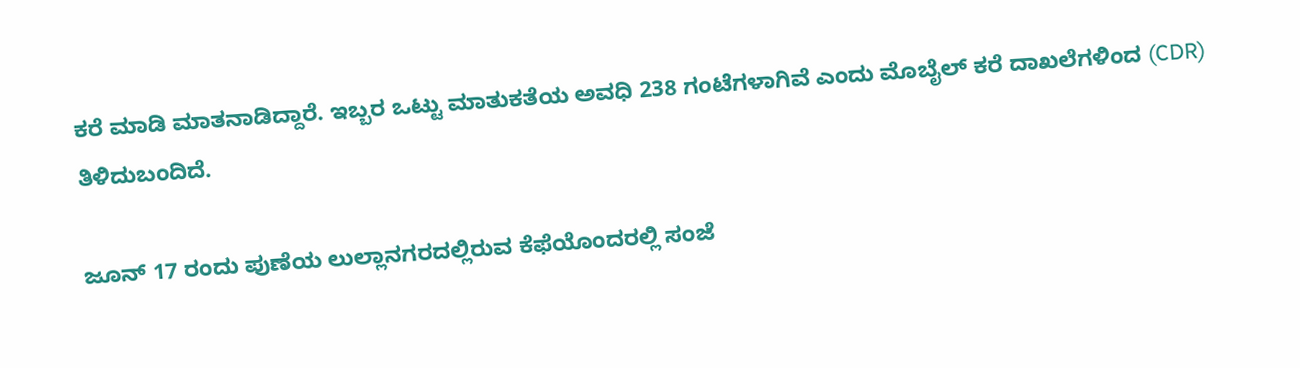ಕರೆ ಮಾಡಿ ಮಾತನಾಡಿದ್ದಾರೆ. ಇಬ್ಬರ ಒಟ್ಟು ಮಾತುಕತೆಯ ಅವಧಿ 238 ಗಂಟೆಗಳಾಗಿವೆ ಎಂದು ಮೊಬೈಲ್ ಕರೆ ದಾಖಲೆಗಳಿಂದ (CDR) ತಿಳಿದುಬಂದಿದೆ.

ಜೂನ್ 17 ರಂದು ಪುಣೆಯ ಲುಲ್ಲಾನಗರದಲ್ಲಿರುವ ಕೆಫೆಯೊಂದರಲ್ಲಿ ಸಂಜೆ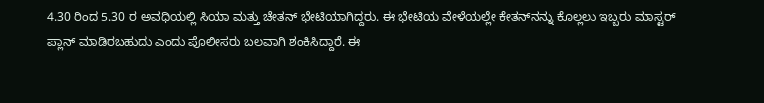4.30 ರಿಂದ 5.30 ರ ಅವಧಿಯಲ್ಲಿ ಸಿಯಾ ಮತ್ತು ಚೇತನ್ ಭೇಟಿಯಾಗಿದ್ದರು. ಈ ಭೇಟಿಯ ವೇಳೆಯಲ್ಲೇ ಕೇತನ್‌ನನ್ನು ಕೊಲ್ಲಲು ಇಬ್ಬರು ಮಾಸ್ಟರ್ ಪ್ಲಾನ್ ಮಾಡಿರಬಹುದು ಎಂದು ಪೊಲೀಸರು ಬಲವಾಗಿ ಶಂಕಿಸಿದ್ದಾರೆ. ಈ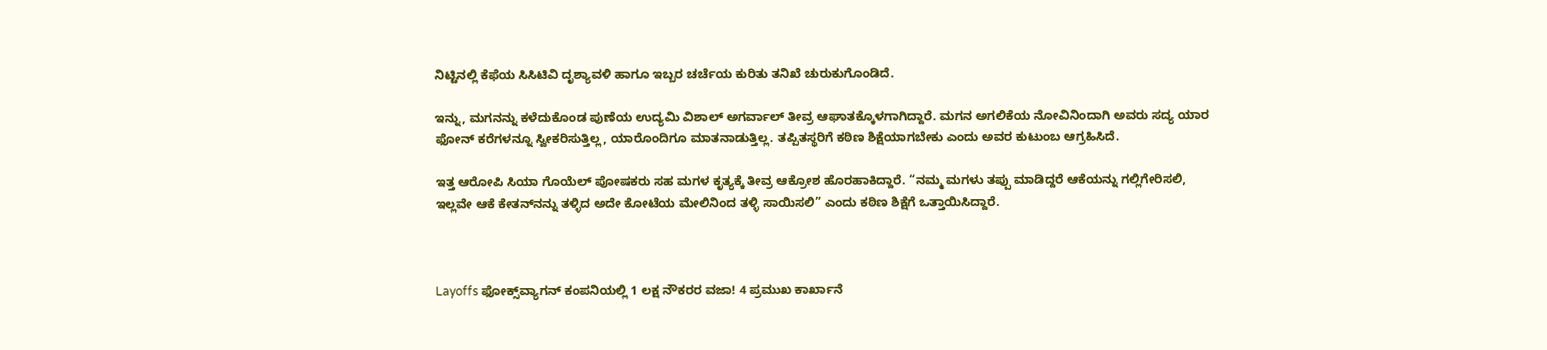ನಿಟ್ಟಿನಲ್ಲಿ ಕೆಫೆಯ ಸಿಸಿಟಿವಿ ದೃಶ್ಯಾವಳಿ ಹಾಗೂ ಇಬ್ಬರ ಚರ್ಚೆಯ ಕುರಿತು ತನಿಖೆ ಚುರುಕುಗೊಂಡಿದೆ.

ಇನ್ನು, ಮಗನನ್ನು ಕಳೆದುಕೊಂಡ ಪುಣೆಯ ಉದ್ಯಮಿ ವಿಶಾಲ್ ಅಗರ್ವಾಲ್ ತೀವ್ರ ಆಘಾತಕ್ಕೊಳಗಾಗಿದ್ದಾರೆ. ಮಗನ ಅಗಲಿಕೆಯ ನೋವಿನಿಂದಾಗಿ ಅವರು ಸದ್ಯ ಯಾರ ಫೋನ್ ಕರೆಗಳನ್ನೂ ಸ್ವೀಕರಿಸುತ್ತಿಲ್ಲ, ಯಾರೊಂದಿಗೂ ಮಾತನಾಡುತ್ತಿಲ್ಲ. ತಪ್ಪಿತಸ್ಥರಿಗೆ ಕಠಿಣ ಶಿಕ್ಷೆಯಾಗಬೇಕು ಎಂದು ಅವರ ಕುಟುಂಬ ಆಗ್ರಹಿಸಿದೆ.

ಇತ್ತ ಆರೋಪಿ ಸಿಯಾ ಗೊಯೆಲ್ ಪೋಷಕರು ಸಹ ಮಗಳ ಕೃತ್ಯಕ್ಕೆ ತೀವ್ರ ಆಕ್ರೋಶ ಹೊರಹಾಕಿದ್ದಾರೆ. “ನಮ್ಮ ಮಗಳು ತಪ್ಪು ಮಾಡಿದ್ದರೆ ಆಕೆಯನ್ನು ಗಲ್ಲಿಗೇರಿಸಲಿ, ಇಲ್ಲವೇ ಆಕೆ ಕೇತನ್‌ನನ್ನು ತಳ್ಳಿದ ಅದೇ ಕೋಟೆಯ ಮೇಲಿನಿಂದ ತಳ್ಳಿ ಸಾಯಿಸಲಿ” ಎಂದು ಕಠಿಣ ಶಿಕ್ಷೆಗೆ ಒತ್ತಾಯಿಸಿದ್ದಾರೆ.



Layoffs ಫೋಕ್ಸ್‌ವ್ಯಾಗನ್ ಕಂಪನಿಯಲ್ಲಿ 1 ಲಕ್ಷ ನೌಕರರ ವಜಾ! 4 ಪ್ರಮುಖ ಕಾರ್ಖಾನೆ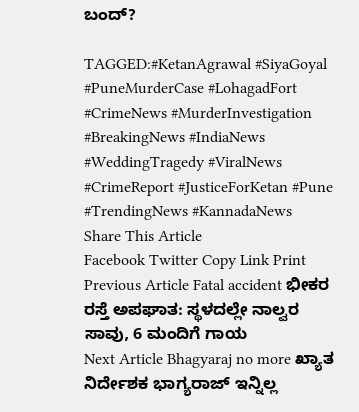ಬಂದ್?

TAGGED:#KetanAgrawal #SiyaGoyal #PuneMurderCase #LohagadFort #CrimeNews #MurderInvestigation #BreakingNews #IndiaNews #WeddingTragedy #ViralNews #CrimeReport #JusticeForKetan #Pune #TrendingNews #KannadaNews
Share This Article
Facebook Twitter Copy Link Print
Previous Article Fatal accident ಭೀಕರ ರಸ್ತೆ ಅಪಘಾತ: ಸ್ಥಳದಲ್ಲೇ ನಾಲ್ವರ ಸಾವು, 6 ಮಂದಿಗೆ ಗಾಯ
Next Article Bhagyaraj no more ಖ್ಯಾತ ನಿರ್ದೇಶಕ ಭಾಗ್ಯರಾಜ್ ಇನ್ನಿಲ್ಲ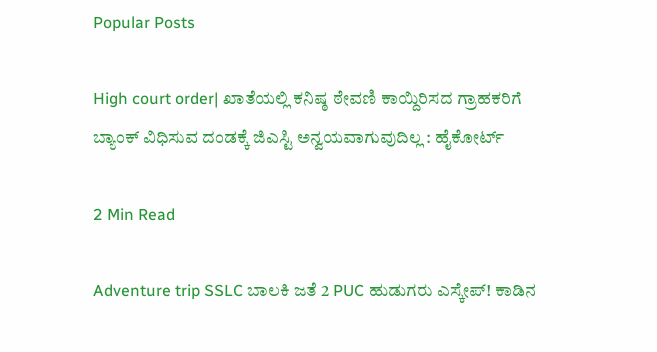Popular Posts

High court order| ಖಾತೆಯಲ್ಲಿ ಕನಿಷ್ಠ ಠೇವಣಿ ಕಾಯ್ದಿರಿಸದ ಗ್ರಾಹಕರಿಗೆ ಬ್ಯಾಂಕ್ ವಿಧಿಸುವ ದಂಡಕ್ಕೆ ಜಿಎಸ್ಟಿ ಅನ್ವಯವಾಗುವುದಿಲ್ಲ : ಹೈಕೋರ್ಟ್

2 Min Read

Adventure trip SSLC ಬಾಲಕಿ ಜತೆ 2 PUC ಹುಡುಗರು ಎಸ್ಕೇಪ್! ಕಾಡಿನ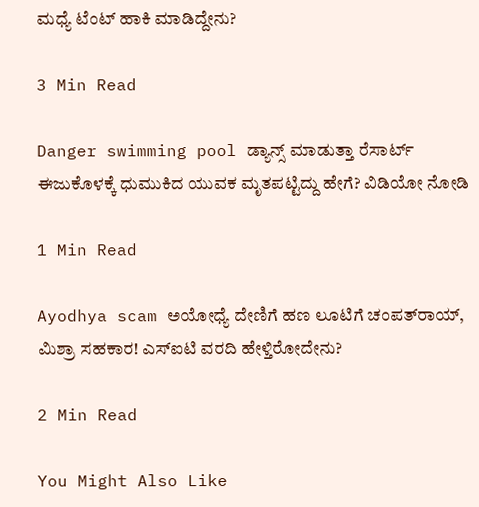ಮಧ್ಯೆ ಟೆಂಟ್ ಹಾಕಿ ಮಾಡಿದ್ದೇನು?

3 Min Read

Danger swimming pool ಡ್ಯಾನ್ಸ್ ಮಾಡುತ್ತಾ ರೆಸಾರ್ಟ್ ಈಜುಕೊಳಕ್ಕೆ ಧುಮುಕಿದ ಯುವಕ ಮೃತಪಟ್ಟಿದ್ದು ಹೇಗೆ? ವಿಡಿಯೋ ನೋಡಿ

1 Min Read

Ayodhya scam ಅಯೋಧ್ಯೆ ದೇಣಿಗೆ ಹಣ ಲೂಟಿಗೆ ಚಂಪತ್‌ರಾಯ್, ಮಿಶ್ರಾ ಸಹಕಾರ! ಎಸ್ಐಟಿ ವರದಿ ಹೇಳ್ತಿರೋದೇನು?

2 Min Read

You Might Also Like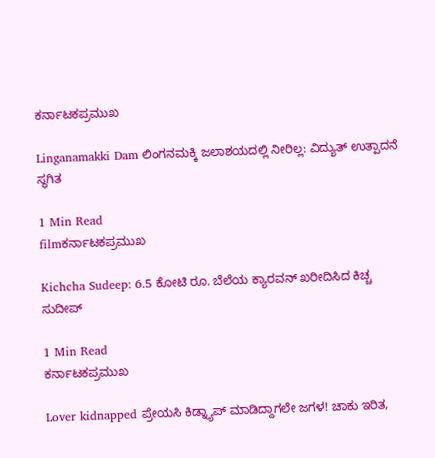ಕರ್ನಾಟಕಪ್ರಮುಖ

Linganamakki Dam ಲಿಂಗನಮಕ್ಕಿ ಜಲಾಶಯದಲ್ಲಿ ನೀರಿಲ್ಲ: ವಿದ್ಯುತ್ ಉತ್ಪಾದನೆ ಸ್ಥಗಿತ

1 Min Read
filmಕರ್ನಾಟಕಪ್ರಮುಖ

Kichcha Sudeep: 6.5 ಕೋಟಿ ರೂ. ಬೆಲೆಯ ಕ್ಯಾರವನ್ ಖರೀದಿಸಿದ ಕಿಚ್ಚ ಸುದೀಪ್

1 Min Read
ಕರ್ನಾಟಕಪ್ರಮುಖ

Lover kidnapped ಪ್ರೇಯಸಿ ಕಿಡ್ನ್ಯಾಪ್ ಮಾಡಿದ್ದಾಗಲೇ ಜಗಳ! ಚಾಕು ಇರಿತ,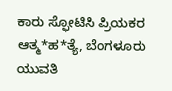ಕಾರು ಸ್ಫೋಟಿಸಿ ಪ್ರಿಯಕರ ಆತ್ಮ*ಹ*ತ್ಯೆ, ಬೆಂಗಳೂರು ಯುವತಿ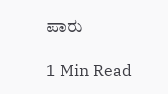ಪಾರು

1 Min Read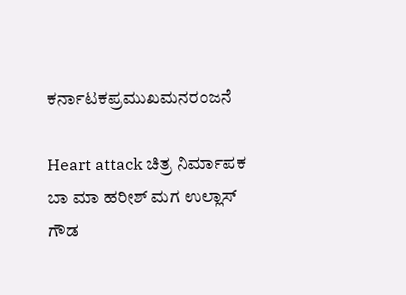ಕರ್ನಾಟಕಪ್ರಮುಖಮನರಂಜನೆ

Heart attack ಚಿತ್ರ ನಿರ್ಮಾಪಕ‌ ಬಾ‌ ಮಾ ಹರೀಶ್ ಮಗ ಉಲ್ಲಾಸ್ ಗೌಡ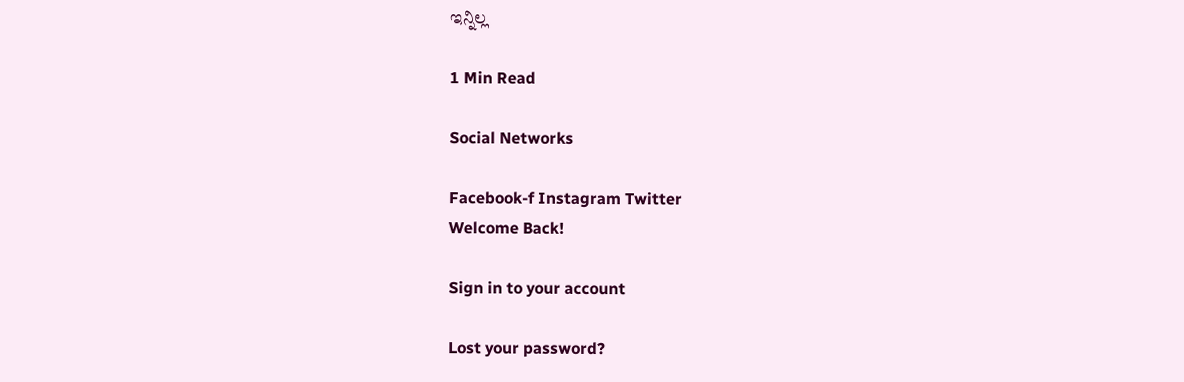ಇನ್ನಿಲ್ಲ

1 Min Read

Social Networks

Facebook-f Instagram Twitter
Welcome Back!

Sign in to your account

Lost your password?